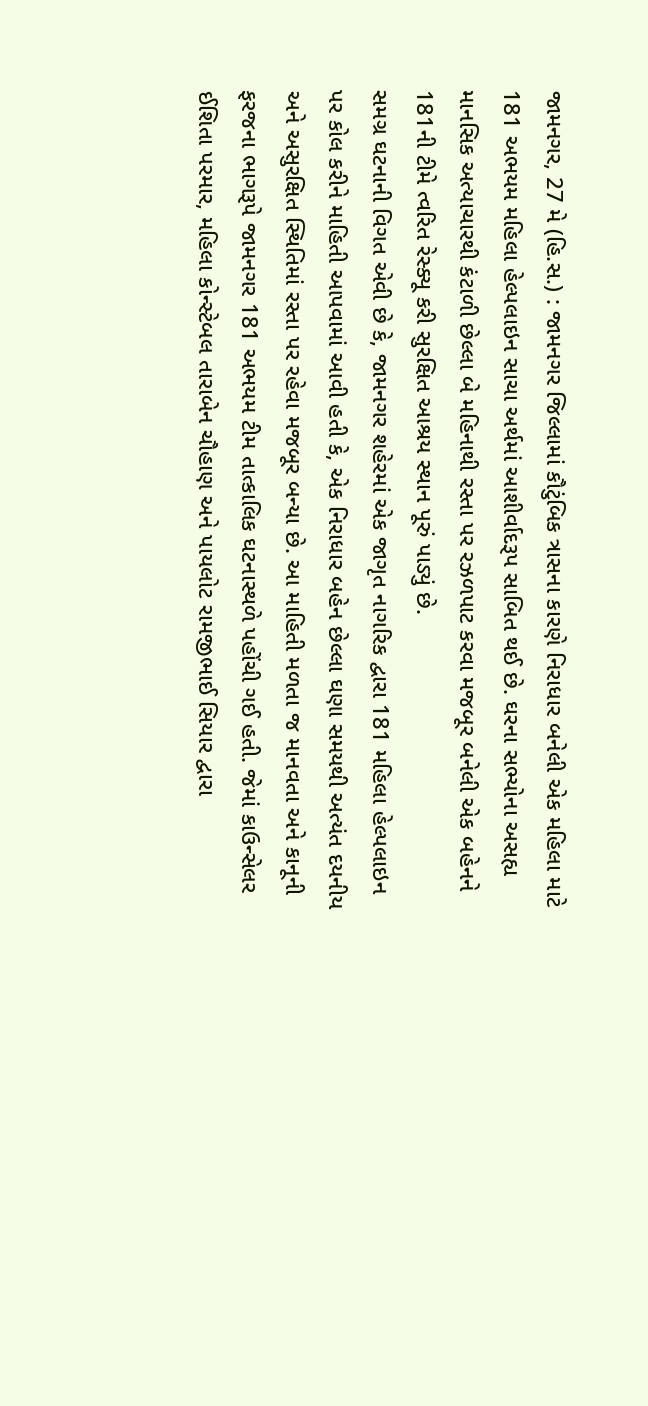જામનગર, 27 મે (હિ.સ.) : જામનગર જિલ્લામાં કૌટુંબિક ત્રાસના કારણે નિરાધાર બનેલી એક મહિલા માટે 181 અભયમ મહિલા હેલ્પલાઇન સાચા અર્થમાં આશીર્વાદરૂપ સાબિત થઈ છે. ઘરના સભ્યોના અસહ્ય માનસિક અત્યાચારથી કંટાળી છેલ્લા બે મહિનાથી રસ્તા પર રઝળપાટ કરવા મજબૂર બનેલી એક બહેનને 181ની ટીમે ત્વરિત રેસ્ક્યૂ કરી સુરક્ષિત આશ્રય સ્થાન પૂરું પાડ્યું છે.
સમગ્ર ઘટનાની વિગત એવી છે કે, જામનગર શહેરમાં એક જાગૃત નાગરિક દ્વારા 181 મહિલા હેલ્પલાઇન પર કોલ કરીને માહિતી આપવામાં આવી હતી કે, એક નિરાધાર બહેન છેલ્લા ઘણા સમયથી અત્યંત દયનીય અને અસુરક્ષિત સ્થિતિમાં રસ્તા પર રહેવા મજબૂર બન્યા છે. આ માહિતી મળતા જ માનવતા અને કાનૂની ફરજના ભાગરૂપે જામનગર 181 અભયમ ટીમ તાત્કાલિક ઘટનાસ્થળે પહોંચી ગઈ હતી. જેમાં કાઉન્સેલર ઈશિતા પરમાર, મહિલા કોન્સ્ટેબલ તારાબેન ચૌહાણ અને પાયલોટ રામજીભાઈ સિયાર દ્વારા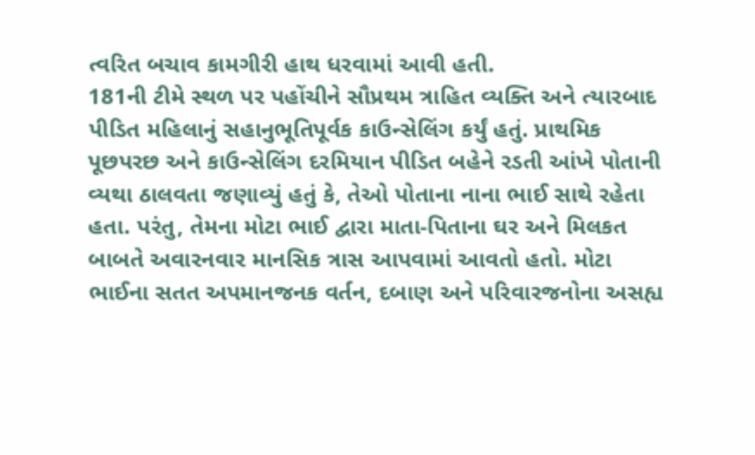ત્વરિત બચાવ કામગીરી હાથ ધરવામાં આવી હતી.
181ની ટીમે સ્થળ પર પહોંચીને સૌપ્રથમ ત્રાહિત વ્યક્તિ અને ત્યારબાદ પીડિત મહિલાનું સહાનુભૂતિપૂર્વક કાઉન્સેલિંગ કર્યું હતું. પ્રાથમિક પૂછપરછ અને કાઉન્સેલિંગ દરમિયાન પીડિત બહેને રડતી આંખે પોતાની વ્યથા ઠાલવતા જણાવ્યું હતું કે, તેઓ પોતાના નાના ભાઈ સાથે રહેતા હતા. પરંતુ, તેમના મોટા ભાઈ દ્વારા માતા-પિતાના ઘર અને મિલકત બાબતે અવારનવાર માનસિક ત્રાસ આપવામાં આવતો હતો. મોટા ભાઈના સતત અપમાનજનક વર્તન, દબાણ અને પરિવારજનોના અસહ્ય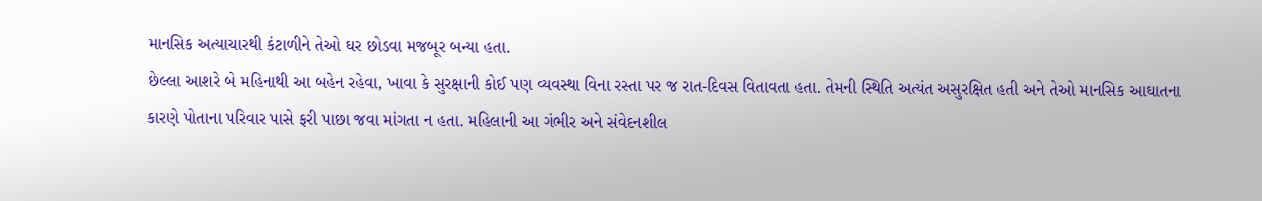માનસિક અત્યાચારથી કંટાળીને તેઓ ઘર છોડવા મજબૂર બન્યા હતા.
છેલ્લા આશરે બે મહિનાથી આ બહેન રહેવા, ખાવા કે સુરક્ષાની કોઈ પણ વ્યવસ્થા વિના રસ્તા પર જ રાત-દિવસ વિતાવતા હતા. તેમની સ્થિતિ અત્યંત અસુરક્ષિત હતી અને તેઓ માનસિક આઘાતના કારણે પોતાના પરિવાર પાસે ફરી પાછા જવા માંગતા ન હતા. મહિલાની આ ગંભીર અને સંવેદનશીલ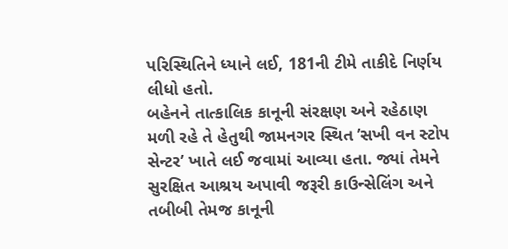પરિસ્થિતિને ધ્યાને લઈ, 181ની ટીમે તાકીદે નિર્ણય લીધો હતો.
બહેનને તાત્કાલિક કાનૂની સંરક્ષણ અને રહેઠાણ મળી રહે તે હેતુથી જામનગર સ્થિત ’સખી વન સ્ટોપ સેન્ટર’ ખાતે લઈ જવામાં આવ્યા હતા. જ્યાં તેમને સુરક્ષિત આશ્રય અપાવી જરૂરી કાઉન્સેલિંગ અને તબીબી તેમજ કાનૂની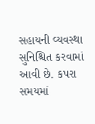સહાયની વ્યવસ્થા સુનિશ્ચિત કરવામાં આવી છે. કપરા સમયમાં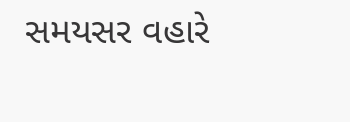સમયસર વહારે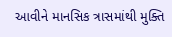આવીને માનસિક ત્રાસમાંથી મુક્તિ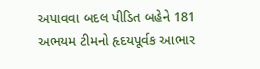અપાવવા બદલ પીડિત બહેને 181 અભયમ ટીમનો હૃદયપૂર્વક આભાર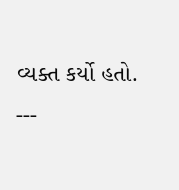વ્યક્ત કર્યો હતો.
---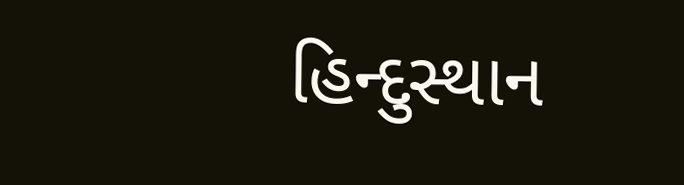હિન્દુસ્થાન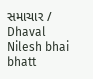સમાચાર / Dhaval Nilesh bhai bhatt